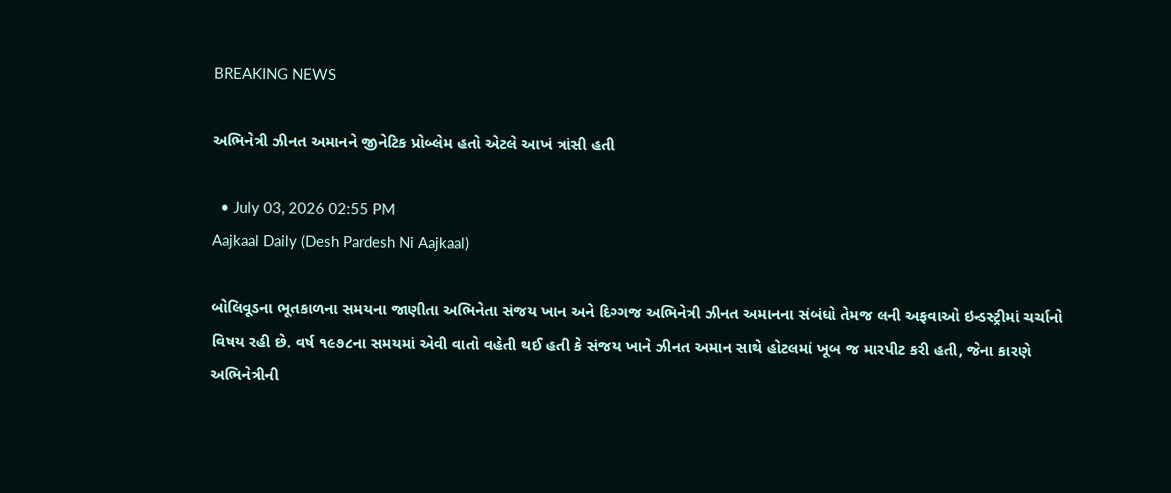BREAKING NEWS

અભિનેત્રી ઝીનત અમાનને જીનેટિક પ્રોબ્લેમ હતો એટલે આખં ત્રાંસી હતી

  • July 03, 2026 02:55 PM
Aajkaal Daily (Desh Pardesh Ni Aajkaal)

બોલિવૂડના ભૂતકાળના સમયના જાણીતા અભિનેતા સંજય ખાન અને દિગ્ગજ અભિનેત્રી ઝીનત અમાનના સંબંધો તેમજ લની અફવાઓ ઇન્ડસ્ટ્રીમાં ચર્ચાનો વિષય રહી છે. વર્ષ ૧૯૭૮ના સમયમાં એવી વાતો વહેતી થઈ હતી કે સંજય ખાને ઝીનત અમાન સાથે હોટલમાં ખૂબ જ મારપીટ કરી હતી, જેના કારણે અભિનેત્રીની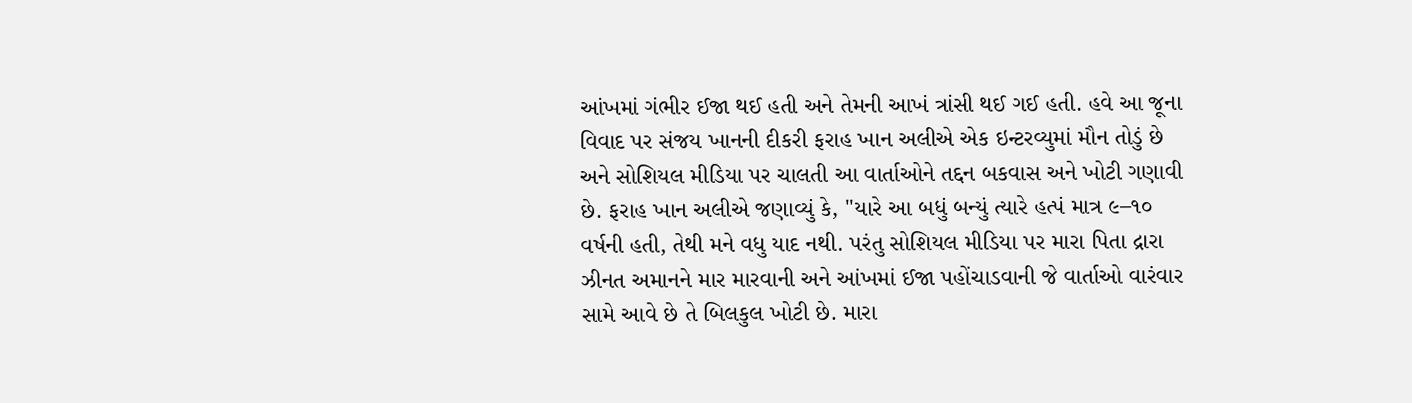આંખમાં ગંભીર ઈજા થઈ હતી અને તેમની આખં ત્રાંસી થઈ ગઈ હતી. હવે આ જૂના વિવાદ પર સંજય ખાનની દીકરી ફરાહ ખાન અલીએ એક ઇન્ટરવ્યુમાં મૌન તોડું છે અને સોશિયલ મીડિયા પર ચાલતી આ વાર્તાઓને તદ્દન બકવાસ અને ખોટી ગણાવી છે. ફરાહ ખાન અલીએ જણાવ્યું કે, ''યારે આ બધું બન્યું ત્યારે હત્પં માત્ર ૯–૧૦ વર્ષની હતી, તેથી મને વધુ યાદ નથી. પરંતુ સોશિયલ મીડિયા પર મારા પિતા દ્રારા ઝીનત અમાનને માર મારવાની અને આંખમાં ઈજા પહોંચાડવાની જે વાર્તાઓ વારંવાર સામે આવે છે તે બિલકુલ ખોટી છે. મારા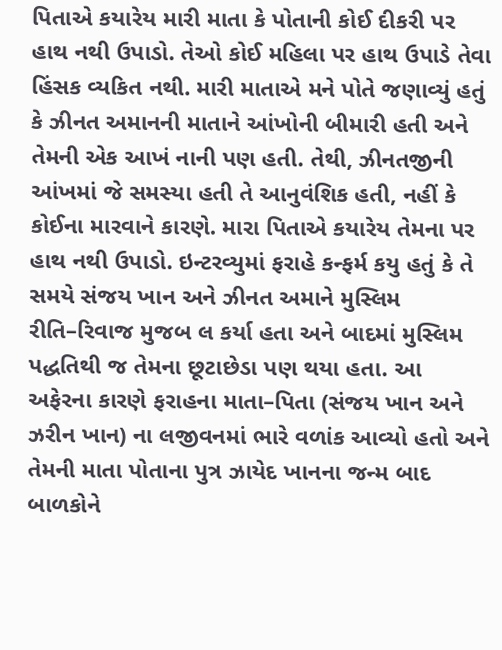પિતાએ કયારેય મારી માતા કે પોતાની કોઈ દીકરી પર હાથ નથી ઉપાડો. તેઓ કોઈ મહિલા પર હાથ ઉપાડે તેવા હિંસક વ્યકિત નથી. મારી માતાએ મને પોતે જણાવ્યું હતું કે ઝીનત અમાનની માતાને આંખોની બીમારી હતી અને તેમની એક આખં નાની પણ હતી. તેથી, ઝીનતજીની આંખમાં જે સમસ્યા હતી તે આનુવંશિક હતી, નહીં કે કોઈના મારવાને કારણે. મારા પિતાએ કયારેય તેમના પર હાથ નથી ઉપાડો. ઇન્ટરવ્યુમાં ફરાહે કન્ફર્મ કયુ હતું કે તે સમયે સંજય ખાન અને ઝીનત અમાને મુસ્લિમ રીતિ–રિવાજ મુજબ લ કર્યા હતા અને બાદમાં મુસ્લિમ પદ્ધતિથી જ તેમના છૂટાછેડા પણ થયા હતા. આ અફેરના કારણે ફરાહના માતા–પિતા (સંજય ખાન અને ઝરીન ખાન) ના લજીવનમાં ભારે વળાંક આવ્યો હતો અને તેમની માતા પોતાના પુત્ર ઝાયેદ ખાનના જન્મ બાદ બાળકોને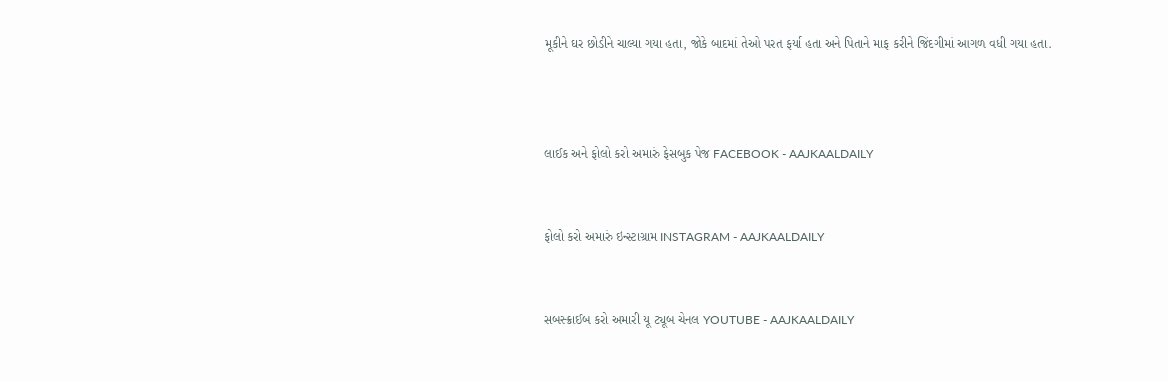મૂકીને ઘર છોડીને ચાલ્યા ગયા હતા, જોકે બાદમાં તેઓ પરત ફર્યા હતા અને પિતાને માફ કરીને જિંદગીમાં આગળ વધી ગયા હતા.



લાઈક અને ફોલો કરો અમારું ફેસબુક પેજ FACEBOOK - AAJKAALDAILY


ફોલો કરો અમારું ઇન્સ્ટાગ્રામ INSTAGRAM - AAJKAALDAILY


સબસ્ક્રાઈબ કરો અમારી યૂ ટ્યૂબ ચેનલ YOUTUBE - AAJKAALDAILY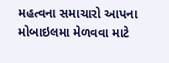મહત્વના સમાચારો આપના મોબાઇલમા મેળવવા માટે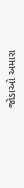જોડાઓ અમારા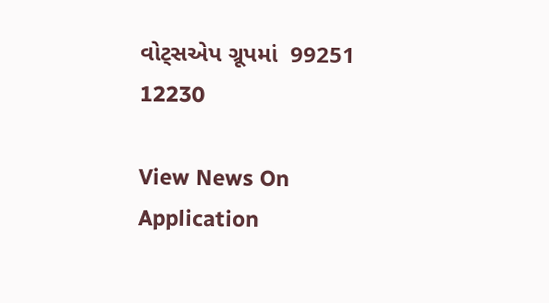વોટ્સએપ ગ્રૂપમાં  99251 12230

View News On Application